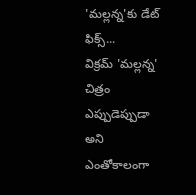'మల్లన్న'కు డేట్ ఫిక్స్...
విక్రమ్ 'మల్లన్న' చిత్రం ఎప్పుడెప్పుడా అని ఎంతోకాలంగా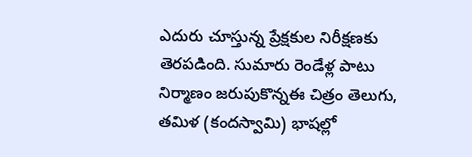ఎదురు చూస్తున్న ప్రేక్షకుల నిరీక్షణకు తెరపడింది. సుమారు రెండేళ్ల పాటు నిర్మాణం జరుపుకొన్నఈ చిత్రం తెలుగు, తమిళ (కందస్వామి) భాషల్లో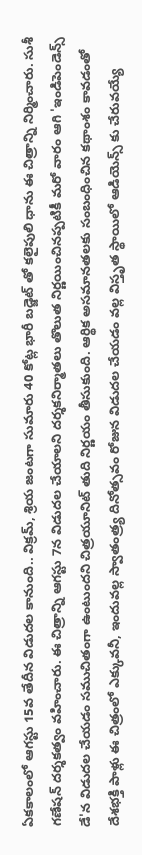ఏకకాలంలో ఆగస్టు 15వ తేదీన విడుదల కానుంది.. విక్రమ్, శ్రియ జంటగా సుమారు 40 కోట్ల భారీ బడ్జెట్ తో కలైపులి ధాను ఈ చిత్రాన్ని నిర్మించారు. సుశీ గణేషన్ దర్శకత్వం వహించారు. ఈ చిత్రాన్ని ఆగస్టు 7న విడుదల చేయాలని దర్శకనిర్మాతలు తొలుత నిర్ణయించినప్పటికీ మరో వారం ఆగి 'ఇండిపెండెన్స్ డే'న విడుదల చేయడం సముచితంగా ఉంటుందని చిత్రయూనిట్ తుది నిర్ణయం తీసుకుంది. ఆర్థిక అసమానతలకు సంబంధించిన కథాంశం కావడంతో దేశభక్తి పాళ్లు ఈ చిత్రంలో ఎక్కువనీ, ఇందువల్ల స్వాతంత్ర్య దినోత్సవం రోజున విడుదల చేయడం వల్ల విస్తృత స్థాయిలో ఆడియెన్స్ కు చేరువయ్యే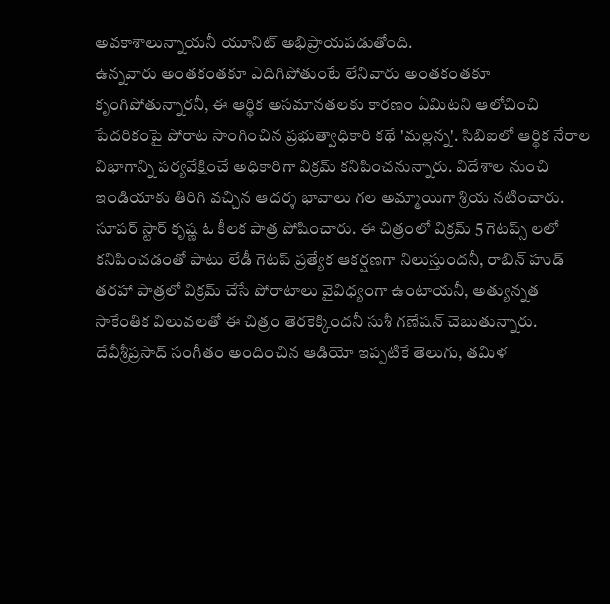అవకాశాలున్నాయనీ యూనిట్ అభిప్రాయపడుతోంది.
ఉన్నవారు అంతకంతకూ ఎదిగిపోతుంటే లేనివారు అంతకంతకూ కృంగిపోతున్నారనీ, ఈ ఆర్థిక అసమానతలకు కారణం ఏమిటని ఆలోచించి పేదరికంపై పోరాట సాంగించిన ప్రభుత్వాధికారి కథే 'మల్లన్న'. సిబిఐలో ఆర్థిక నేరాల విభాగాన్ని పర్యవేక్షించే అధికారిగా విక్రమ్ కనిపించనున్నారు. విదేశాల నుంచి ఇండియాకు తిరిగి వచ్చిన ఆదర్శ భావాలు గల అమ్మాయిగా శ్రియ నటించారు. సూపర్ స్టార్ కృష్ణ ఓ కీలక పాత్ర పోషించారు. ఈ చిత్రంలో విక్రమ్ 5 గెటప్స్ లలో కనిపించడంతో పాటు లేడీ గెటప్ ప్రత్యేక ఆకర్షణగా నిలుస్తుందనీ, రాబిన్ హుడ్ తరహా పాత్రలో విక్రమ్ చేసే పోరాటాలు వైవిధ్యంగా ఉంటాయనీ, అత్యున్నత సాకేంతిక విలువలతో ఈ చిత్రం తెరకెక్కిందనీ సుశీ గణేషన్ చెబుతున్నారు. దేవీశ్రీప్రసాద్ సంగీతం అందించిన ఆడియో ఇప్పటికే తెలుగు, తమిళ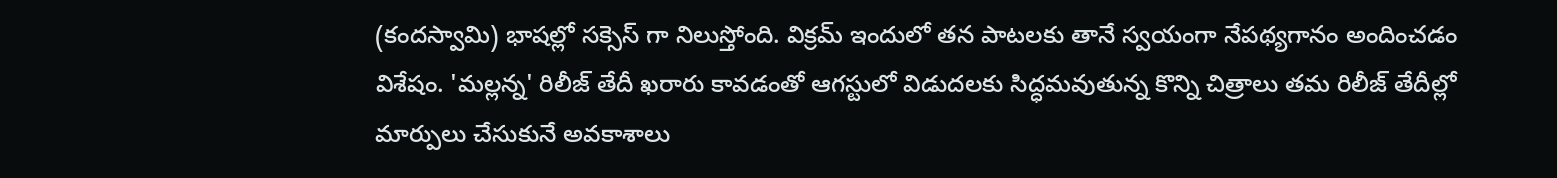(కందస్వామి) భాషల్లో సక్సెస్ గా నిలుస్తోంది. విక్రమ్ ఇందులో తన పాటలకు తానే స్వయంగా నేపథ్యగానం అందించడం విశేషం. 'మల్లన్న' రిలీజ్ తేదీ ఖరారు కావడంతో ఆగస్టులో విడుదలకు సిద్ధమవుతున్న కొన్ని చిత్రాలు తమ రిలీజ్ తేదీల్లో మార్పులు చేసుకునే అవకాశాలు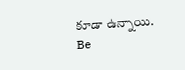కూడా ఉన్నాయి.
Be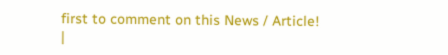first to comment on this News / Article!
|